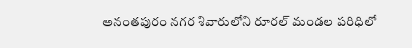అనంతపురం నగర శివారులోని రూరల్ మండల పరిధిలో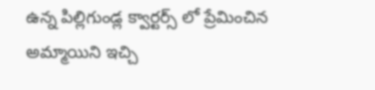ఉన్న పిల్లిగుండ్ల క్వార్టర్స్ లో ప్రేమించిన అమ్మాయిని ఇచ్చి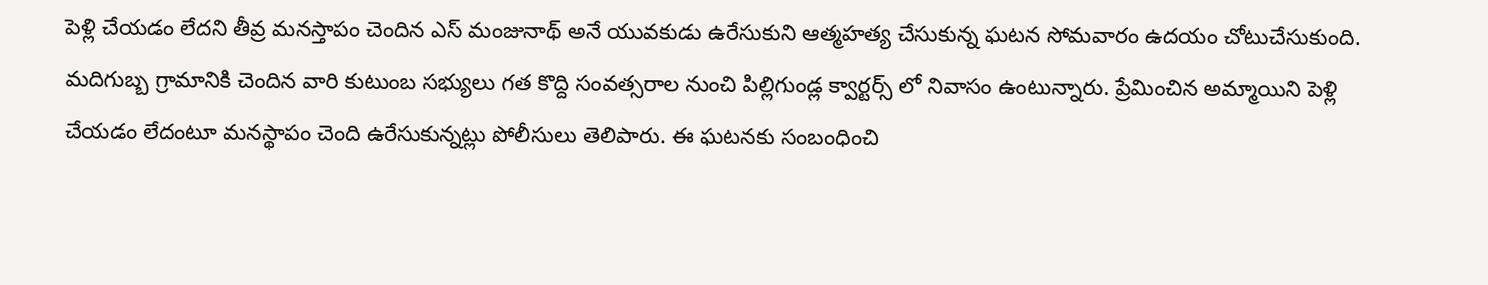పెళ్లి చేయడం లేదని తీవ్ర మనస్తాపం చెందిన ఎస్ మంజునాథ్ అనే యువకుడు ఉరేసుకుని ఆత్మహత్య చేసుకున్న ఘటన సోమవారం ఉదయం చోటుచేసుకుంది. మదిగుబ్బ గ్రామానికి చెందిన వారి కుటుంబ సభ్యులు గత కొద్ది సంవత్సరాల నుంచి పిల్లిగుండ్ల క్వార్టర్స్ లో నివాసం ఉంటున్నారు. ప్రేమించిన అమ్మాయిని పెళ్లి చేయడం లేదంటూ మనస్థాపం చెంది ఉరేసుకున్నట్లు పోలీసులు తెలిపారు. ఈ ఘటనకు సంబంధించి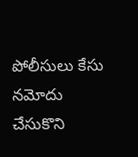పోలీసులు కేసు నమోదు చేసుకొని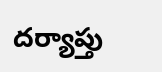దర్యాప్తు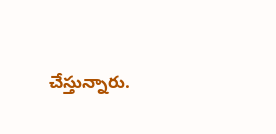చేస్తున్నారు.